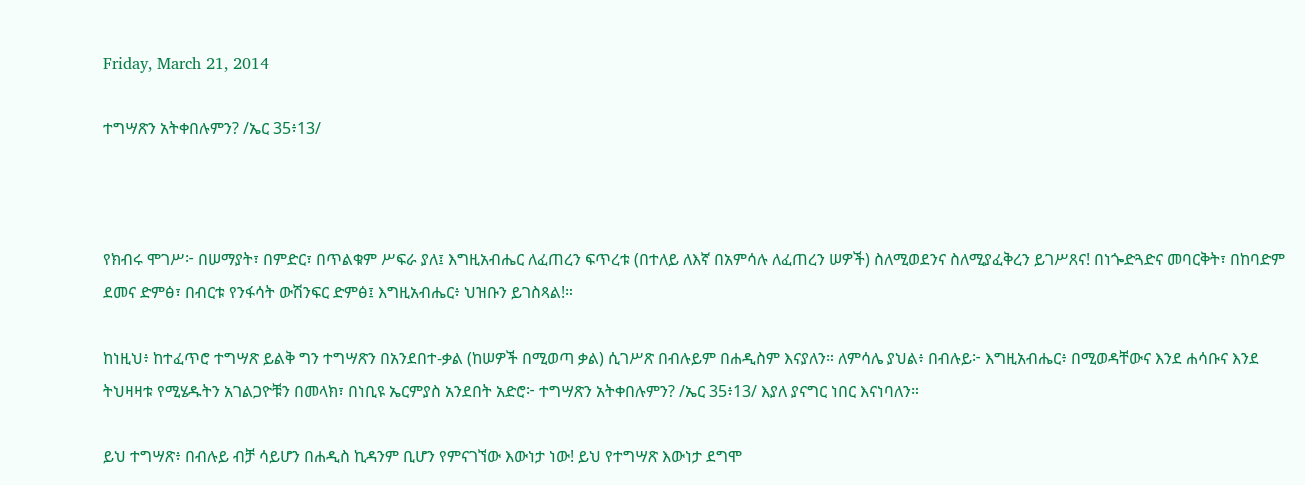Friday, March 21, 2014

ተግሣጽን አትቀበሉምን? /ኤር 35፥13/



የክብሩ ሞገሥ፦ በሠማያት፣ በምድር፣ በጥልቁም ሥፍራ ያለ፤ እግዚአብሔር ለፈጠረን ፍጥረቱ (በተለይ ለእኛ በአምሳሉ ለፈጠረን ሠዎች) ስለሚወደንና ስለሚያፈቅረን ይገሥጸና! በነጐድጓድና መባርቅት፣ በከባድም ደመና ድምፅ፣ በብርቱ የንፋሳት ውሽንፍር ድምፅ፤ እግዚአብሔር፥ ህዝቡን ይገስጻል!።

ከነዚህ፥ ከተፈጥሮ ተግሣጽ ይልቅ ግን ተግሣጽን በአንደበተ-ቃል (ከሠዎች በሚወጣ ቃል) ሲገሥጽ በብሉይም በሐዲስም እናያለን። ለምሳሌ ያህል፥ በብሉይ፦ እግዚአብሔር፥ በሚወዳቸውና እንደ ሐሳቡና እንደ ትህዛዛቱ የሚሄዱትን አገልጋዮቹን በመላክ፣ በነቢዩ ኤርምያስ አንደበት አድሮ፦ ተግሣጽን አትቀበሉምን? /ኤር 35፥13/ እያለ ያናግር ነበር እናነባለን።

ይህ ተግሣጽ፥ በብሉይ ብቻ ሳይሆን በሐዲስ ኪዳንም ቢሆን የምናገኘው እውነታ ነው! ይህ የተግሣጽ እውነታ ደግሞ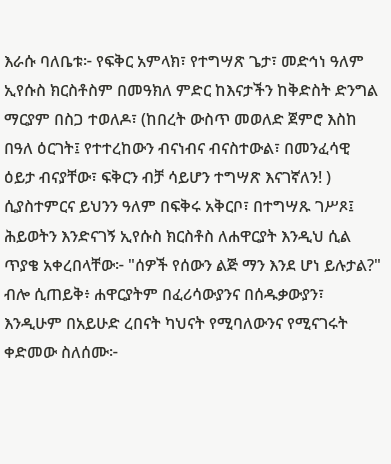እራሱ ባለቤቱ፦ የፍቅር አምላክ፣ የተግሣጽ ጌታ፣ መድኅነ ዓለም ኢየሱስ ክርስቶስም በመዓክለ ምድር ከእናታችን ከቅድስት ድንግል ማርያም በስጋ ተወለዶ፣ (ከበረት ውስጥ መወለድ ጀምሮ እስከ በዓለ ዕርገት፤ የተተረከውን ብናነብና ብናስተውል፣ በመንፈሳዊ ዕይታ ብናያቸው፣ ፍቅርን ብቻ ሳይሆን ተግሣጽ እናገኛለን! ) ሲያስተምርና ይህንን ዓለም በፍቅሩ አቅርቦ፣ በተግሣጹ ገሥጾ፤ ሕይወትን እንድናገኝ ኢየሱስ ክርስቶስ ለሐዋርያት እንዲህ ሲል ጥያቄ አቀረበላቸው፦ "ሰዎች የሰውን ልጅ ማን እንደ ሆነ ይሉታል?" ብሎ ሲጠይቅ፥ ሐዋርያትም በፈሪሳውያንና በሰዱቃውያን፣ እንዲሁም በአይሁድ ረበናት ካህናት የሚባለውንና የሚናገሩት ቀድመው ስለሰሙ፦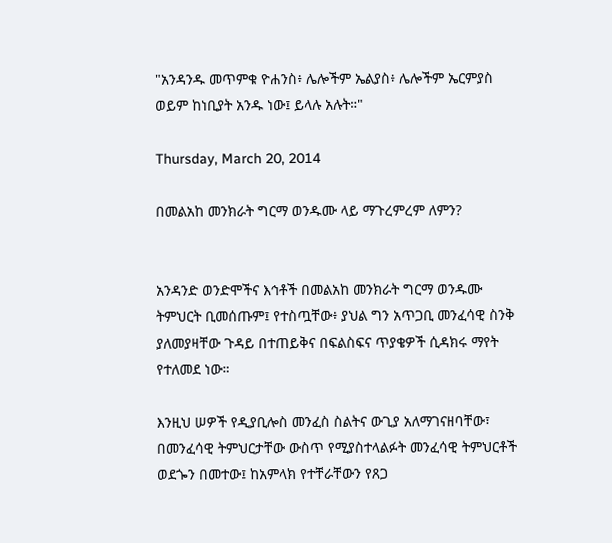"አንዳንዱ መጥምቁ ዮሐንስ፥ ሌሎችም ኤልያስ፥ ሌሎችም ኤርምያስ ወይም ከነቢያት አንዱ ነው፤ ይላሉ አሉት።"

Thursday, March 20, 2014

በመልአከ መንክራት ግርማ ወንዱሙ ላይ ማጉረምረም ለምን?


አንዳንድ ወንድሞችና እኅቶች በመልአከ መንክራት ግርማ ወንዱሙ ትምህርት ቢመሰጡም፤ የተስጧቸው፥ ያህል ግን አጥጋቢ መንፈሳዊ ስንቅ ያለመያዛቸው ጉዳይ በተጠይቅና በፍልስፍና ጥያቄዎች ሲዳክሩ ማየት የተለመደ ነው።

እንዚህ ሠዎች የዲያቢሎስ መንፈስ ስልትና ውጊያ አለማገናዘባቸው፣ በመንፈሳዊ ትምህርታቸው ውስጥ የሚያስተላልፉት መንፈሳዊ ትምህርቶች ወደጐን በመተው፤ ከአምላክ የተቸራቸውን የጸጋ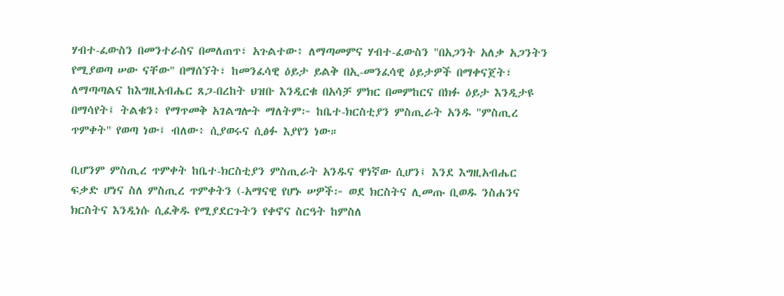ሃብተ-ፈውስን በመንተራስና በመለጠጥ፣ አጉልተው፥ ለማጣመምና ሃብተ-ፈውስን "በአጋንት አለቃ አጋንትን የሚያወጣ ሠው ናቸው" በማሰኘት፣ ከመንፈሳዊ ዕይታ ይልቅ በኢ-መንፈሳዊ ዕይታዎች በማቀናጀት፣ ለማጣጣልና ከእግዚአብሔር ጸጋ-በረከት ህዝቡ እንዲርቁ በአሳቻ ምክር በመምከርና በክፉ ዕይታ እንዲታዩ በማሳየት፤ ትልቁን፥ የማጥመቅ አገልግሎት ማለትም፦ ከቤተ-ክርስቲያን ምስጢራት አንዱ "ምስጢረ ጥምቀት" የወጣ ነው፤ ብለው፥ ሲያወሩና ሲፅፉ እያየን ነው።

ቢሆንም ምስጢረ ጥምቀት ከቤተ-ክርስቲያን ምስጢራት አንዱና ዋነኛው ሲሆን፤ እንደ እግዚአብሔር ፍቃድ ሆነና ስለ ምስጢረ ጥምቀትን (-አማናዊ የሆኑ ሠዎች፦ ወደ ክርስትና ሊመጡ ቢወዱ ንስሐንና ክርስትና እንዲነሱ ሲፈቅዱ የሚያደርጉትን የቀኖና ስርዓት ከምስለ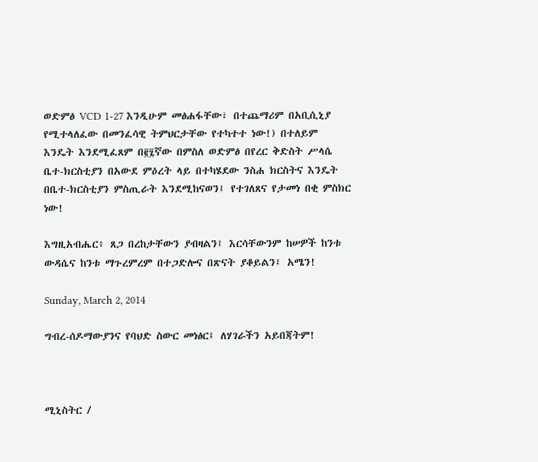ወድምፅ VCD 1-27 እንዲሁም መፅሐፋቸው፣ በተጨማሪም በአቢሲኒያ የሚተላለፈው በመንፈሳዊ ትምህርታቸው የተካተተ ነው!) በተለይም እንዴት እንደሚፈጸም በ፪፯ኛው በምስለ ወድምፅ በየረር ቅድስት ሥላሴ ቤተ-ክርስቲያን በአውደ ምዕረት ላይ በተካሄደው ንስሐ ክርስትና እንዴት በቤተ-ክርስቲያን ምስጢራት እንደሚከናወን፤ የተገለጸና የታመነ በቂ ምስክር ነው!

እግዚአብሔር፥ ጸጋ በረከታቸውን ያብዛልን፤ እርሳቸውንም ከሠዎች ከንቱ ውዳሴና ከንቱ ማጉረምረም በተጋድሎና በጽናት ያቆይልን፤ አሜን!

Sunday, March 2, 2014

ግብረ-ሰዶማውያንና የባህድ ስውር መነፅር፤ ለሃገራችን አይበጃትም!



ሚኒስትር /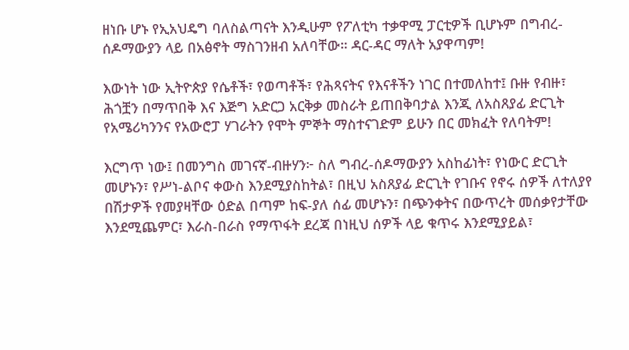ዘነቡ ሆኑ የኢአህዴግ ባለስልጣናት እንዲሁም የፖለቲካ ተቃዋሚ ፓርቲዎች ቢሆኑም በግብረ-ሰዶማውያን ላይ በአፅኖት ማስገንዘብ አለባቸው። ዳር-ዳር ማለት አያዋጣም!

እውነት ነው ኢትዮጵያ የሴቶች፣ የወጣቶች፣ የሕጻናትና የእናቶችን ነገር በተመለከተ፤ ቡዙ የብዙ፣ ሕጎቿን በማጥበቅ እና እጅግ አድርጋ አርቅቃ መስራት ይጠበቅባታል እንጂ ለአስጸያፊ ድርጊት የአሜሪካንንና የአውሮፓ ሃገራትን የሞት ምኞት ማስተናገድም ይሁን በር መክፈት የለባትም!

እርግጥ ነው፤ በመንግስ መገናኛ-ብዙሃን፦ ስለ ግብረ-ሰዶማውያን አስከፊነት፣ የነውር ድርጊት መሆኑን፣ የሥነ-ልቦና ቀውስ እንደሚያስከትል፣ በዚህ አስጸያፊ ድርጊት የገቡና የኖሩ ሰዎች ለተለያየ በሽታዎች የመያዛቸው ዕድል በጣም ከፍ-ያለ ሰፊ መሆኑን፣ በጭንቀትና በውጥረት መሰቃየታቸው እንደሚጨምር፣ እራስ-በራስ የማጥፋት ደረጃ በነዚህ ሰዎች ላይ ቁጥሩ እንደሚያይል፣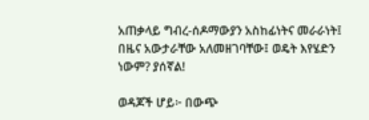አጠቃላይ ግብረ-ሰዶማውያን አስከፊነትና መራራነት፤ በዜና አውታራቸው አለመዘገባቸው፤ ወዴት እየሄድን ነውም? ያሰኛል!

ወዳጆች ሆይ፦ በውጭ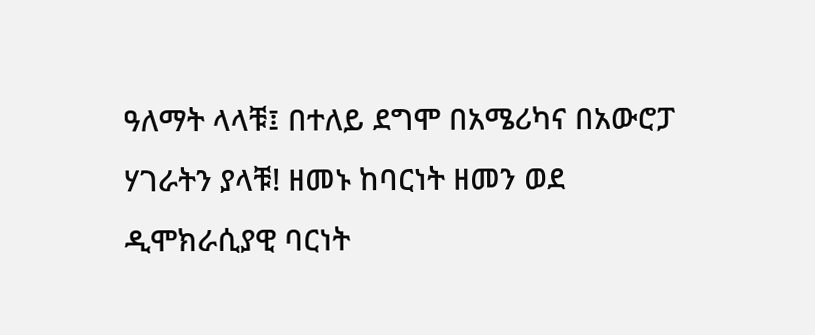ዓለማት ላላቹ፤ በተለይ ደግሞ በአሜሪካና በአውሮፓ ሃገራትን ያላቹ! ዘመኑ ከባርነት ዘመን ወደ ዲሞክራሲያዊ ባርነት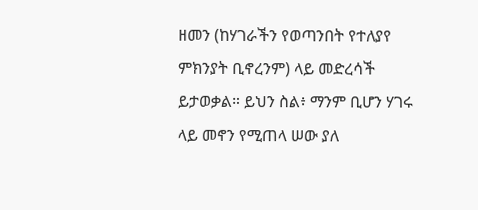ዘመን (ከሃገራችን የወጣንበት የተለያየ ምክንያት ቢኖረንም) ላይ መድረሳች ይታወቃል። ይህን ስል፥ ማንም ቢሆን ሃገሩ ላይ መኖን የሚጠላ ሠው ያለ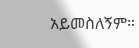አይመስለኝም።